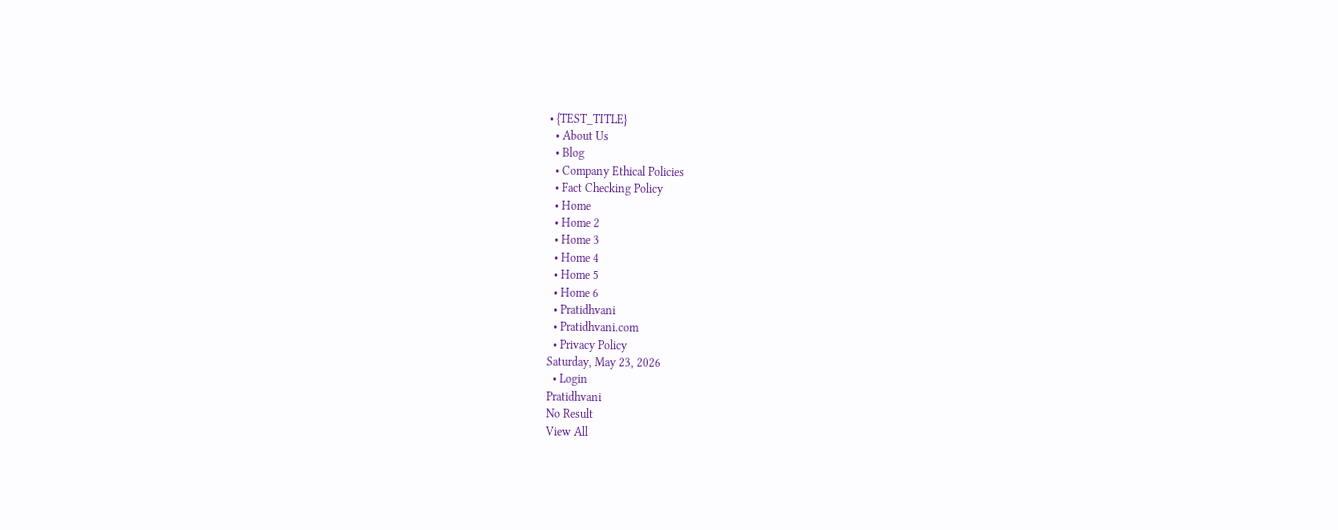• {TEST_TITLE}
  • About Us
  • Blog
  • Company Ethical Policies
  • Fact Checking Policy
  • Home
  • Home 2
  • Home 3
  • Home 4
  • Home 5
  • Home 6
  • Pratidhvani
  • Pratidhvani.com
  • Privacy Policy
Saturday, May 23, 2026
  • Login
Pratidhvani
No Result
View All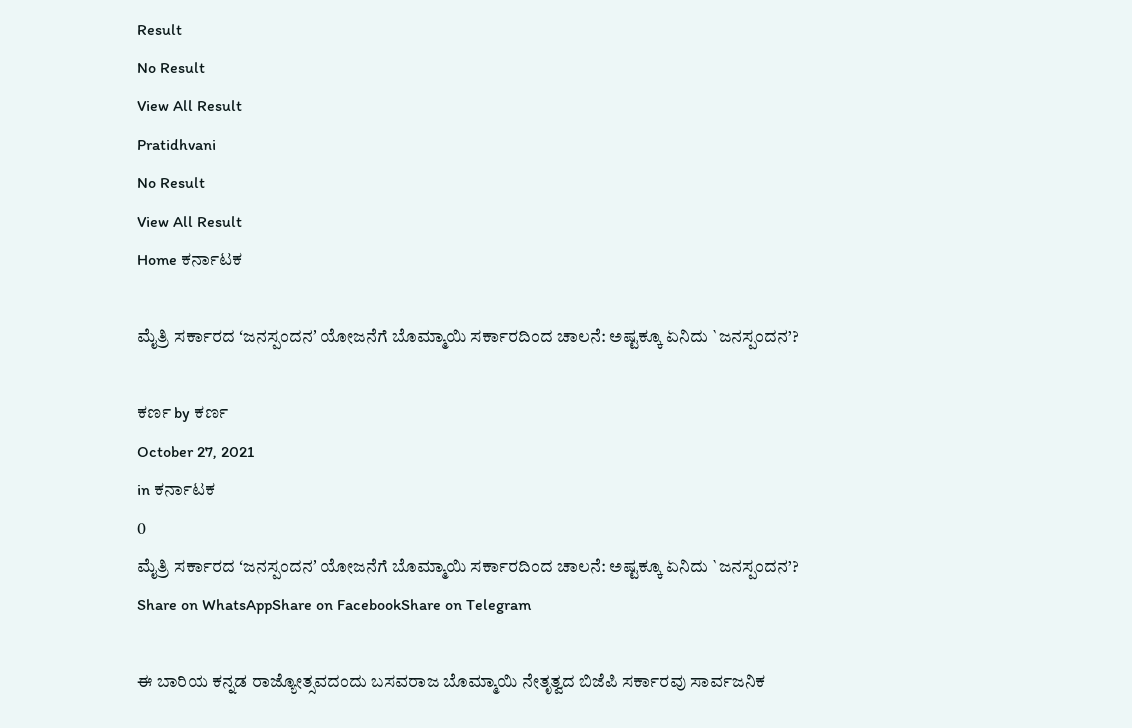Result
No Result
View All Result
Pratidhvani
No Result
View All Result
Home ಕರ್ನಾಟಕ

ಮೈತ್ರಿ ಸರ್ಕಾರದ ʻಜನಸ್ಪಂದನʼ ಯೋಜನೆಗೆ ಬೊಮ್ಮಾಯಿ ಸರ್ಕಾರದಿಂದ ಚಾಲನೆ: ಅಷ್ಟಕ್ಕೂ ಏನಿದು `ಜನಸ್ಪಂದನ’?

ಕರ್ಣ by ಕರ್ಣ
October 27, 2021
in ಕರ್ನಾಟಕ
0
ಮೈತ್ರಿ ಸರ್ಕಾರದ ʻಜನಸ್ಪಂದನʼ ಯೋಜನೆಗೆ ಬೊಮ್ಮಾಯಿ ಸರ್ಕಾರದಿಂದ ಚಾಲನೆ: ಅಷ್ಟಕ್ಕೂ ಏನಿದು `ಜನಸ್ಪಂದನ’?
Share on WhatsAppShare on FacebookShare on Telegram

ಈ ಬಾರಿಯ ಕನ್ನಡ ರಾಜ್ಯೋತ್ಸವದಂದು ಬಸವರಾಜ ಬೊಮ್ಮಾಯಿ ನೇತೃತ್ವದ ಬಿಜೆಪಿ ಸರ್ಕಾರವು ಸಾರ್ವಜನಿಕ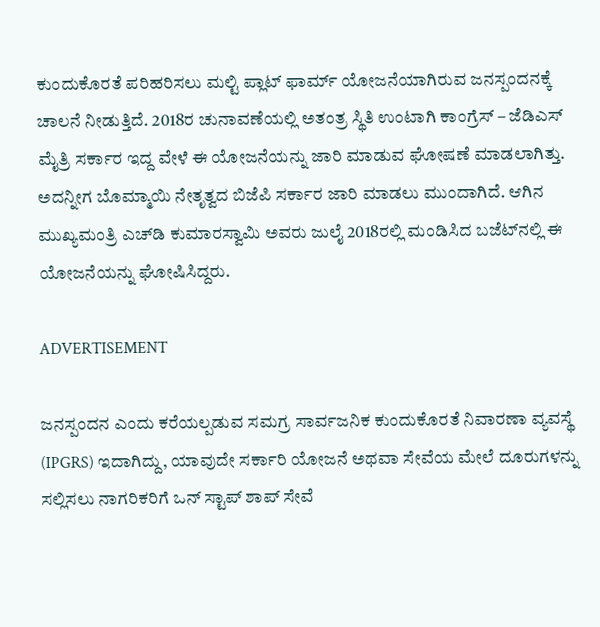ಕುಂದುಕೊರತೆ ಪರಿಹರಿಸಲು ಮಲ್ಟಿ ಪ್ಲಾಟ್ ಫಾರ್ಮ್ ಯೋಜನೆಯಾಗಿರುವ ಜನಸ್ಪಂದನಕ್ಕೆ ಚಾಲನೆ ನೀಡುತ್ತಿದೆ. 2018ರ ಚುನಾವಣೆಯಲ್ಲಿ ಅತಂತ್ರ ಸ್ಥಿತಿ ಉಂಟಾಗಿ ಕಾಂಗ್ರೆಸ್‌ – ಜೆಡಿಎಸ್‌ ಮೈತ್ರಿ ಸರ್ಕಾರ ಇದ್ದ ವೇಳೆ ಈ ಯೋಜನೆಯನ್ನು ಜಾರಿ ಮಾಡುವ ಘೋಷಣೆ ಮಾಡಲಾಗಿತ್ತು. ಅದನ್ನೀಗ ಬೊಮ್ಮಾಯಿ ನೇತೃತ್ವದ ಬಿಜೆಪಿ ಸರ್ಕಾರ ಜಾರಿ ಮಾಡಲು ಮುಂದಾಗಿದೆ. ಆಗಿನ ಮುಖ್ಯಮಂತ್ರಿ ಎಚ್‌ಡಿ ಕುಮಾರಸ್ವಾಮಿ ಅವರು ಜುಲೈ 2018ರಲ್ಲಿ ಮಂಡಿಸಿದ ಬಜೆಟ್‌ನಲ್ಲಿ ಈ ಯೋಜನೆಯನ್ನು ಘೋಷಿಸಿದ್ದರು.

ADVERTISEMENT

ಜನಸ್ಪಂದನ ಎಂದು ಕರೆಯಲ್ಪಡುವ ಸಮಗ್ರ ಸಾರ್ವಜನಿಕ ಕುಂದುಕೊರತೆ ನಿವಾರಣಾ ವ್ಯವಸ್ಥೆ (IPGRS) ಇದಾಗಿದ್ದು, ಯಾವುದೇ ಸರ್ಕಾರಿ ಯೋಜನೆ ಅಥವಾ ಸೇವೆಯ ಮೇಲೆ ದೂರುಗಳನ್ನು ಸಲ್ಲಿಸಲು ನಾಗರಿಕರಿಗೆ ಒನ್ ಸ್ಟಾಪ್ ಶಾಪ್ ಸೇವೆ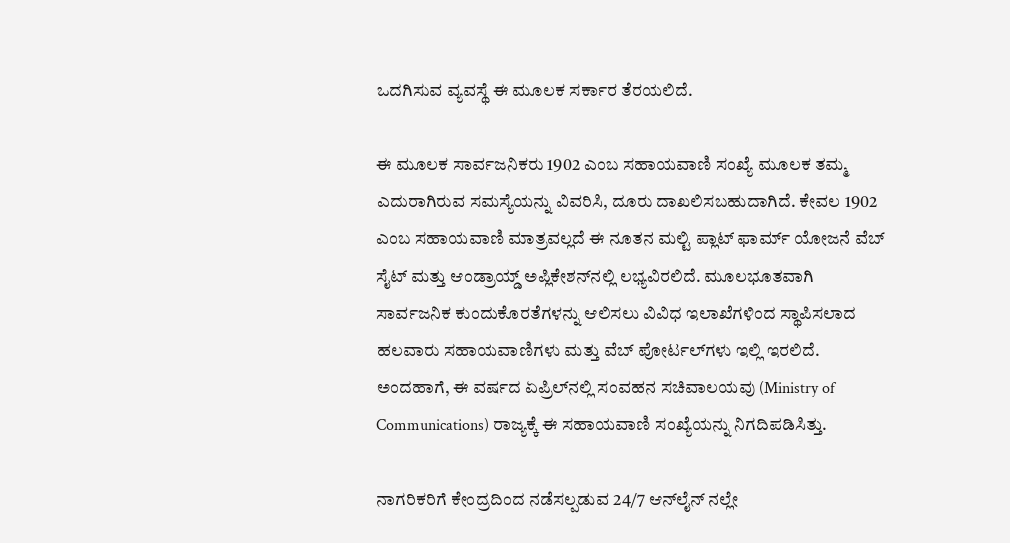ಒದಗಿಸುವ ವ್ಯವಸ್ಥೆ ಈ ಮೂಲಕ ಸರ್ಕಾರ ತೆರಯಲಿದೆ.

ಈ ಮೂಲಕ ಸಾರ್ವಜನಿಕರು 1902 ಎಂಬ ಸಹಾಯವಾಣಿ ಸಂಖ್ಯೆ ಮೂಲಕ ತಮ್ಮ ಎದುರಾಗಿರುವ ಸಮಸ್ಯೆಯನ್ನು ವಿವರಿಸಿ, ದೂರು ದಾಖಲಿಸಬಹುದಾಗಿದೆ. ಕೇವಲ 1902 ಎಂಬ ಸಹಾಯವಾಣಿ ಮಾತ್ರವಲ್ಲದೆ ಈ ನೂತನ ಮಲ್ಟಿ ಪ್ಲಾಟ್ ಫಾರ್ಮ್ ಯೋಜನೆ ವೆಬ್ ಸೈಟ್ ಮತ್ತು ಆಂಡ್ರಾಯ್ಡ್ ಅಪ್ಲಿಕೇಶನ್‌ನಲ್ಲಿ ಲಭ್ಯವಿರಲಿದೆ. ಮೂಲಭೂತವಾಗಿ ಸಾರ್ವಜನಿಕ ಕುಂದುಕೊರತೆಗಳನ್ನು ಆಲಿಸಲು ವಿವಿಧ ಇಲಾಖೆಗಳಿಂದ ಸ್ಥಾಪಿಸಲಾದ ಹಲವಾರು ಸಹಾಯವಾಣಿಗಳು ಮತ್ತು ವೆಬ್ ಪೋರ್ಟಲ್‌ಗಳು ಇಲ್ಲಿ ಇರಲಿದೆ. ಅಂದಹಾಗೆ, ಈ ವರ್ಷದ ಏಪ್ರಿಲ್‌ನಲ್ಲಿ ಸಂವಹನ ಸಚಿವಾಲಯವು (Ministry of Communications) ರಾಜ್ಯಕ್ಕೆ ಈ ಸಹಾಯವಾಣಿ ಸಂಖ್ಯೆಯನ್ನು ನಿಗದಿಪಡಿಸಿತ್ತು.

ನಾಗರಿಕರಿಗೆ ಕೇಂದ್ರದಿಂದ ನಡೆಸಲ್ಪಡುವ 24/7 ಆನ್‌ಲೈನ್ ನಲ್ಲೇ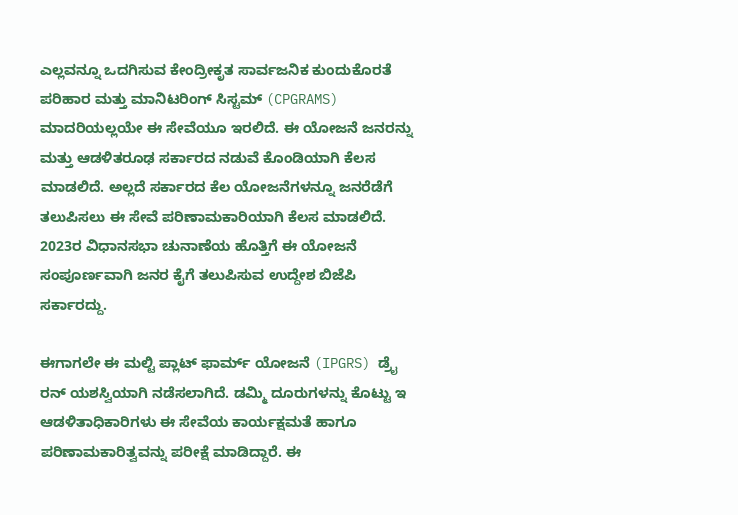ಎಲ್ಲವನ್ನೂ ಒದಗಿಸುವ ಕೇಂದ್ರೀಕೃತ ಸಾರ್ವಜನಿಕ ಕುಂದುಕೊರತೆ ಪರಿಹಾರ ಮತ್ತು ಮಾನಿಟರಿಂಗ್ ಸಿಸ್ಟಮ್ (CPGRAMS) ಮಾದರಿಯಲ್ಲಯೇ ಈ ಸೇವೆಯೂ ಇರಲಿದೆ. ಈ ಯೋಜನೆ ಜನರನ್ನು ಮತ್ತು ಆಡಳಿತರೂಢ ಸರ್ಕಾರದ ನಡುವೆ ಕೊಂಡಿಯಾಗಿ ಕೆಲಸ ಮಾಡಲಿದೆ. ಅಲ್ಲದೆ ಸರ್ಕಾರದ ಕೆಲ ಯೋಜನೆಗಳನ್ನೂ ಜನರೆಡೆಗೆ ತಲುಪಿಸಲು ಈ ಸೇವೆ ಪರಿಣಾಮಕಾರಿಯಾಗಿ ಕೆಲಸ ಮಾಡಲಿದೆ. 2023ರ ವಿಧಾನಸಭಾ ಚುನಾಣೆಯ ಹೊತ್ತಿಗೆ ಈ ಯೋಜನೆ ಸಂಪೂರ್ಣವಾಗಿ ಜನರ ಕೈಗೆ ತಲುಪಿಸುವ ಉದ್ದೇಶ ಬಿಜೆಪಿ ಸರ್ಕಾರದ್ದು.

ಈಗಾಗಲೇ ಈ ಮಲ್ಟಿ ಪ್ಲಾಟ್ ಫಾರ್ಮ್ ಯೋಜನೆ (IPGRS) ಡ್ರೈ ರನ್‌ ಯಶಸ್ವಿಯಾಗಿ ನಡೆಸಲಾಗಿದೆ. ಡಮ್ಮಿ ದೂರುಗಳನ್ನು ಕೊಟ್ಟು ಇ ಆಡಳಿತಾಧಿಕಾರಿಗಳು ಈ ಸೇವೆಯ ಕಾರ್ಯಕ್ಷಮತೆ ಹಾಗೂ ಪರಿಣಾಮಕಾರಿತ್ವವನ್ನು ಪರೀಕ್ಷೆ ಮಾಡಿದ್ದಾರೆ. ಈ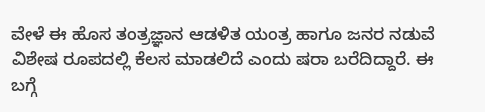ವೇಳೆ ಈ ಹೊಸ ತಂತ್ರಜ್ಞಾನ ಆಡಳಿತ ಯಂತ್ರ ಹಾಗೂ ಜನರ ನಡುವೆ ವಿಶೇಷ ರೂಪದಲ್ಲಿ ಕೆಲಸ ಮಾಡಲಿದೆ ಎಂದು ಷರಾ ಬರೆದಿದ್ದಾರೆ. ಈ ಬಗ್ಗೆ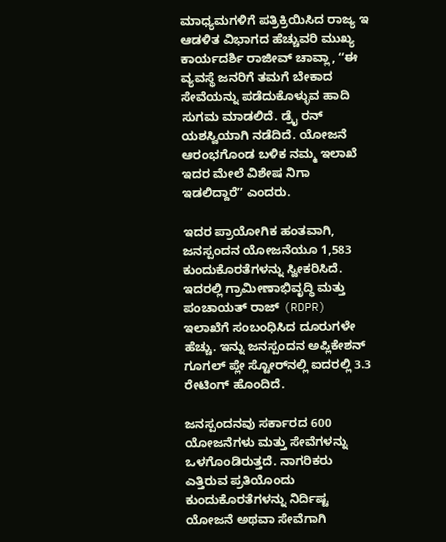ಮಾಧ್ಯಮಗಳಿಗೆ ಪತ್ರಿಕ್ರಿಯಿಸಿದ ರಾಜ್ಯ ಇ ಆಡಳಿತ ವಿಭಾಗದ ಹೆಚ್ಚುವರಿ ಮುಖ್ಯ ಕಾರ್ಯದರ್ಶಿ ರಾಜೀವ್ ಚಾವ್ಲಾ, ʻʻಈ ವ್ಯವಸ್ಥೆ ಜನರಿಗೆ ತಮಗೆ ಬೇಕಾದ ಸೇವೆಯನ್ನು ಪಡೆದುಕೊಳ್ಳುವ ಹಾದಿ ಸುಗಮ ಮಾಡಲಿದೆ. ಡ್ರೈ ರನ್‌ ಯಶಸ್ವಿಯಾಗಿ ನಡೆದಿದೆ. ಯೋಜನೆ ಆರಂಭಗೊಂಡ ಬಳಿಕ ನಮ್ಮ ಇಲಾಖೆ ಇದರ ಮೇಲೆ ವಿಶೇಷ ನಿಗಾ ಇಡಲಿದ್ದಾರೆʼʼ ಎಂದರು.

ಇದರ ಪ್ರಾಯೋಗಿಕ ಹಂತವಾಗಿ, ಜನಸ್ಪಂದನ ಯೋಜನೆಯೂ 1,583 ಕುಂದುಕೊರತೆಗಳನ್ನು ಸ್ವೀಕರಿಸಿದೆ. ಇದರಲ್ಲಿ ಗ್ರಾಮೀಣಾಭಿವೃದ್ಧಿ ಮತ್ತು ಪಂಚಾಯತ್ ರಾಜ್ (RDPR) ಇಲಾಖೆಗೆ ಸಂಬಂಧಿಸಿದ ದೂರುಗಳೇ ಹೆಚ್ಚು. ಇನ್ನು ಜನಸ್ಪಂದನ ಅಪ್ಲಿಕೇಶನ್ ಗೂಗಲ್ ಪ್ಲೇ ಸ್ಟೋರ್‌ನಲ್ಲಿ ಐದರಲ್ಲಿ 3.3 ರೇಟಿಂಗ್ ಹೊಂದಿದೆ.

ಜನಸ್ಪಂದನವು ಸರ್ಕಾರದ 600 ಯೋಜನೆಗಳು ಮತ್ತು ಸೇವೆಗಳನ್ನು ಒಳಗೊಂಡಿರುತ್ತದೆ. ನಾಗರಿಕರು ಎತ್ತಿರುವ ಪ್ರತಿಯೊಂದು ಕುಂದುಕೊರತೆಗಳನ್ನು ನಿರ್ದಿಷ್ಟ ಯೋಜನೆ ಅಥವಾ ಸೇವೆಗಾಗಿ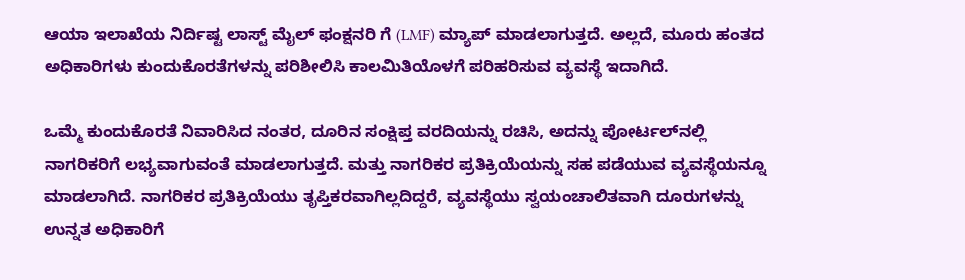ಆಯಾ ಇಲಾಖೆಯ ನಿರ್ದಿಷ್ಟ ಲಾಸ್ಟ್ ಮೈಲ್ ಫಂಕ್ಷನರಿ ಗೆ (LMF) ಮ್ಯಾಪ್ ಮಾಡಲಾಗುತ್ತದೆ. ಅಲ್ಲದೆ, ಮೂರು ಹಂತದ ಅಧಿಕಾರಿಗಳು ಕುಂದುಕೊರತೆಗಳನ್ನು ಪರಿಶೀಲಿಸಿ ಕಾಲಮಿತಿಯೊಳಗೆ ಪರಿಹರಿಸುವ ವ್ಯವಸ್ಥೆ ಇದಾಗಿದೆ.

ಒಮ್ಮೆ ಕುಂದುಕೊರತೆ ನಿವಾರಿಸಿದ ನಂತರ, ದೂರಿನ ಸಂಕ್ಷಿಪ್ತ ವರದಿಯನ್ನು ರಚಿಸಿ, ಅದನ್ನು ಪೋರ್ಟಲ್‌ನಲ್ಲಿ ನಾಗರಿಕರಿಗೆ ಲಭ್ಯವಾಗುವಂತೆ ಮಾಡಲಾಗುತ್ತದೆ. ಮತ್ತು ನಾಗರಿಕರ ಪ್ರತಿಕ್ರಿಯೆಯನ್ನು ಸಹ ಪಡೆಯುವ ವ್ಯವಸ್ಥೆಯನ್ನೂ ಮಾಡಲಾಗಿದೆ. ನಾಗರಿಕರ ಪ್ರತಿಕ್ರಿಯೆಯು ತೃಪ್ತಿಕರವಾಗಿಲ್ಲದಿದ್ದರೆ, ವ್ಯವಸ್ಥೆಯು ಸ್ವಯಂಚಾಲಿತವಾಗಿ ದೂರುಗಳನ್ನು ಉನ್ನತ ಅಧಿಕಾರಿಗೆ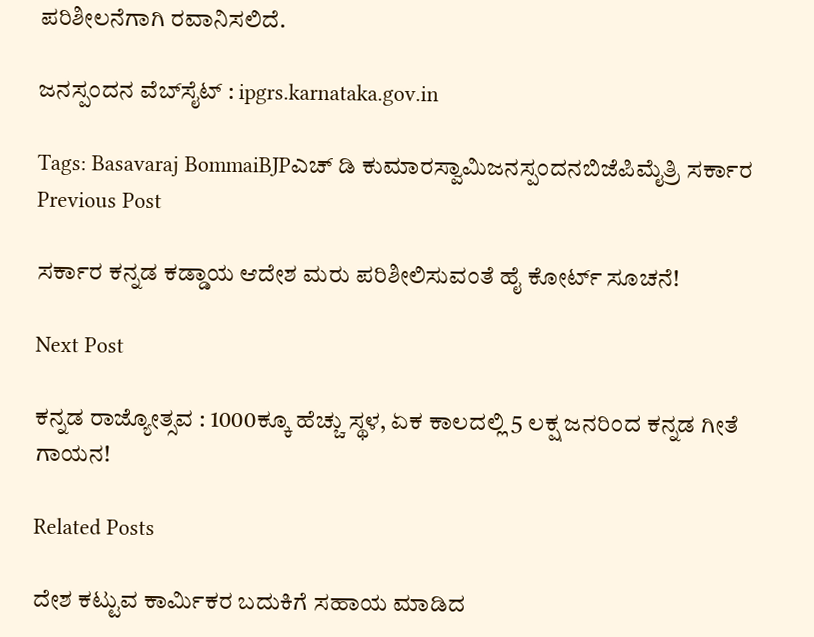ಪರಿಶೀಲನೆಗಾಗಿ ರವಾನಿಸಲಿದೆ.

ಜನಸ್ಪಂದನ ವೆಬ್‌ಸೈಟ್ : ipgrs.karnataka.gov.in

Tags: Basavaraj BommaiBJPಎಚ್ ಡಿ ಕುಮಾರಸ್ವಾಮಿಜನಸ್ಪಂದನಬಿಜೆಪಿಮೈತ್ರಿ ಸರ್ಕಾರ
Previous Post

ಸರ್ಕಾರ ಕನ್ನಡ ಕಡ್ಡಾಯ ಆದೇಶ ಮರು ಪರಿಶೀಲಿಸುವಂತೆ ಹೈ ಕೋರ್ಟ್‌ ಸೂಚನೆ!

Next Post

ಕನ್ನಡ ರಾಜ್ಯೋತ್ಸವ : 1000ಕ್ಕೂ ಹೆಚ್ಚು ಸ್ಥಳ, ಏಕ ಕಾಲದಲ್ಲಿ 5 ಲಕ್ಷ ಜನರಿಂದ ಕನ್ನಡ ಗೀತೆ ಗಾಯನ!

Related Posts

ದೇಶ ಕಟ್ಟುವ ಕಾರ್ಮಿಕರ ಬದುಕಿಗೆ ಸಹಾಯ ಮಾಡಿದ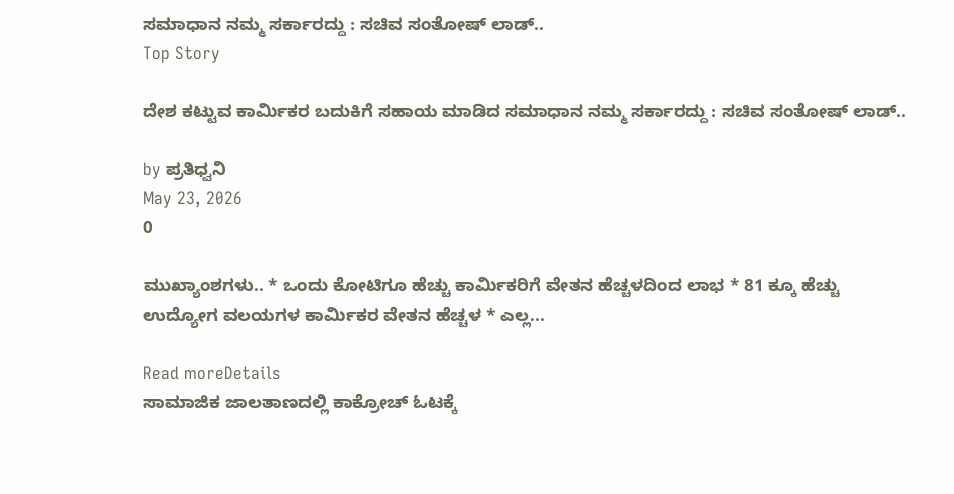ಸಮಾಧಾನ ನಮ್ಮ ಸರ್ಕಾರದ್ದು : ಸಚಿವ ಸಂತೋಷ್‌ ಲಾಡ್..
Top Story

ದೇಶ ಕಟ್ಟುವ ಕಾರ್ಮಿಕರ ಬದುಕಿಗೆ ಸಹಾಯ ಮಾಡಿದ ಸಮಾಧಾನ ನಮ್ಮ ಸರ್ಕಾರದ್ದು : ಸಚಿವ ಸಂತೋಷ್‌ ಲಾಡ್..

by ಪ್ರತಿಧ್ವನಿ
May 23, 2026
0

ಮುಖ್ಯಾಂಶಗಳು.. * ಒಂದು ಕೋಟಿಗೂ ಹೆಚ್ಚು ಕಾರ್ಮಿಕರಿಗೆ ವೇತನ ಹೆಚ್ಚಳದಿಂದ ಲಾಭ * 81 ಕ್ಕೂ ಹೆಚ್ಚು ಉದ್ಯೋಗ ವಲಯಗಳ ಕಾರ್ಮಿಕರ ವೇತನ ಹೆಚ್ಚಳ * ಎಲ್ಲ...

Read moreDetails
ಸಾಮಾಜಿಕ ಜಾಲತಾಣದಲ್ಲಿ ಕಾಕ್ರೋಚ್‌ ಓಟಕ್ಕೆ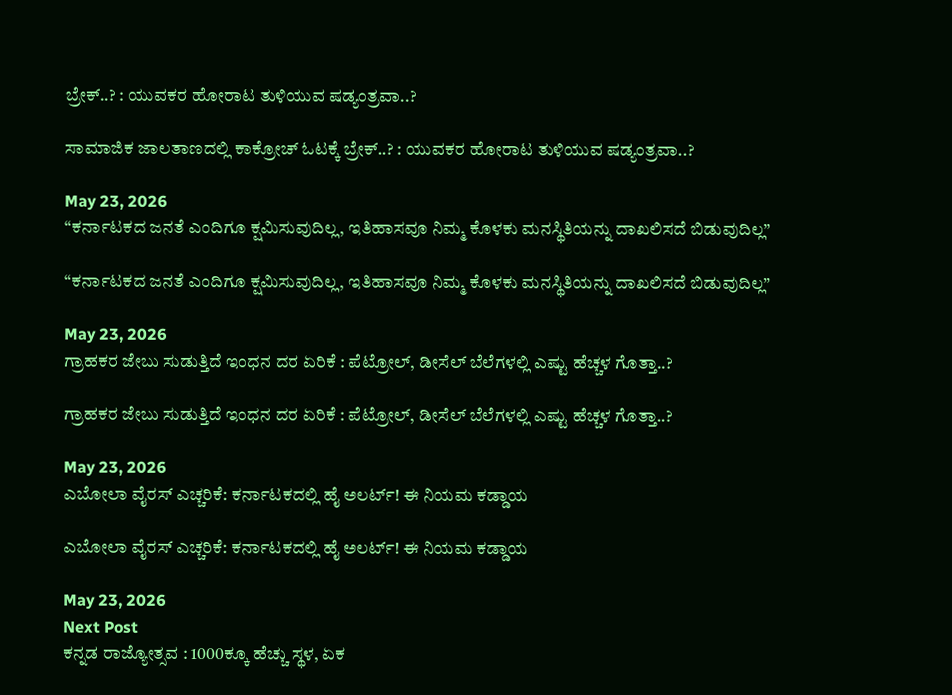ಬ್ರೇಕ್..? : ಯುವಕರ ಹೋರಾಟ ತುಳಿಯುವ ಷಡ್ಯಂತ್ರವಾ..?

ಸಾಮಾಜಿಕ ಜಾಲತಾಣದಲ್ಲಿ ಕಾಕ್ರೋಚ್‌ ಓಟಕ್ಕೆ ಬ್ರೇಕ್..? : ಯುವಕರ ಹೋರಾಟ ತುಳಿಯುವ ಷಡ್ಯಂತ್ರವಾ..?

May 23, 2026
“ಕರ್ನಾಟಕದ ಜನತೆ ಎಂದಿಗೂ ಕ್ಷಮಿಸುವುದಿಲ್ಲ, ಇತಿಹಾಸವೂ ನಿಮ್ಮ ಕೊಳಕು ಮನಸ್ಥಿತಿಯನ್ನು ದಾಖಲಿಸದೆ ಬಿಡುವುದಿಲ್ಲ”

“ಕರ್ನಾಟಕದ ಜನತೆ ಎಂದಿಗೂ ಕ್ಷಮಿಸುವುದಿಲ್ಲ, ಇತಿಹಾಸವೂ ನಿಮ್ಮ ಕೊಳಕು ಮನಸ್ಥಿತಿಯನ್ನು ದಾಖಲಿಸದೆ ಬಿಡುವುದಿಲ್ಲ”

May 23, 2026
ಗ್ರಾಹಕರ ಜೇಬು ಸುಡುತ್ತಿದೆ ಇಂಧನ ದರ ಏರಿಕೆ : ಪೆಟ್ರೋಲ್‌, ಡೀಸೆಲ್‌ ಬೆಲೆಗಳಲ್ಲಿ ಎಷ್ಟು ಹೆಚ್ಚಳ ಗೊತ್ತಾ..?

ಗ್ರಾಹಕರ ಜೇಬು ಸುಡುತ್ತಿದೆ ಇಂಧನ ದರ ಏರಿಕೆ : ಪೆಟ್ರೋಲ್‌, ಡೀಸೆಲ್‌ ಬೆಲೆಗಳಲ್ಲಿ ಎಷ್ಟು ಹೆಚ್ಚಳ ಗೊತ್ತಾ..?

May 23, 2026
ಎಬೋಲಾ ವೈರಸ್ ಎಚ್ಚರಿಕೆ: ಕರ್ನಾಟಕದಲ್ಲಿ ಹೈ ಅಲರ್ಟ್‌! ಈ‌ ನಿಯಮ‌ ಕಡ್ಡಾಯ

ಎಬೋಲಾ ವೈರಸ್ ಎಚ್ಚರಿಕೆ: ಕರ್ನಾಟಕದಲ್ಲಿ ಹೈ ಅಲರ್ಟ್‌! ಈ‌ ನಿಯಮ‌ ಕಡ್ಡಾಯ

May 23, 2026
Next Post
ಕನ್ನಡ ರಾಜ್ಯೋತ್ಸವ : 1000ಕ್ಕೂ ಹೆಚ್ಚು ಸ್ಥಳ, ಏಕ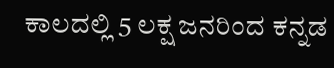ಕಾಲದಲ್ಲಿ 5 ಲಕ್ಷ ಜನರಿಂದ ಕನ್ನಡ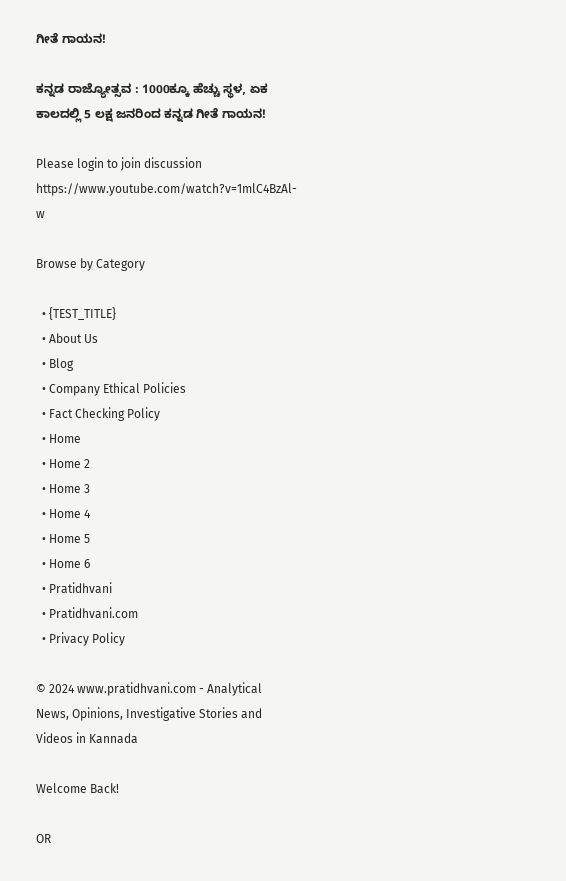ಗೀತೆ ಗಾಯನ!

ಕನ್ನಡ ರಾಜ್ಯೋತ್ಸವ : 1000ಕ್ಕೂ ಹೆಚ್ಚು ಸ್ಥಳ, ಏಕ ಕಾಲದಲ್ಲಿ 5 ಲಕ್ಷ ಜನರಿಂದ ಕನ್ನಡ ಗೀತೆ ಗಾಯನ!

Please login to join discussion
https://www.youtube.com/watch?v=1mlC4BzAl-w

Browse by Category

  • {TEST_TITLE}
  • About Us
  • Blog
  • Company Ethical Policies
  • Fact Checking Policy
  • Home
  • Home 2
  • Home 3
  • Home 4
  • Home 5
  • Home 6
  • Pratidhvani
  • Pratidhvani.com
  • Privacy Policy

© 2024 www.pratidhvani.com - Analytical News, Opinions, Investigative Stories and Videos in Kannada

Welcome Back!

OR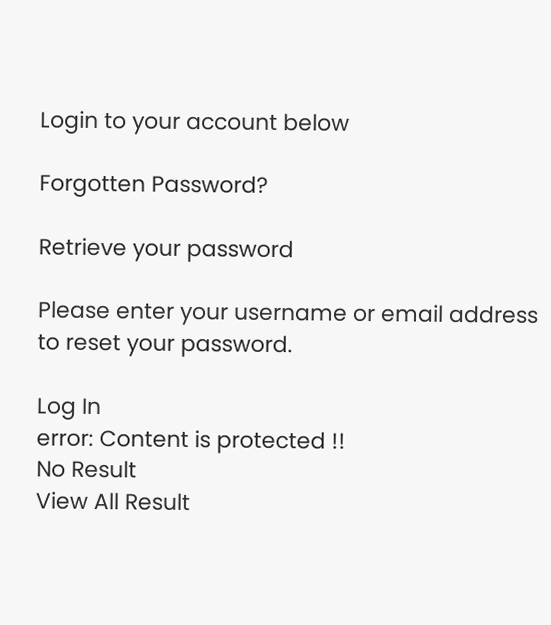Login to your account below

Forgotten Password?

Retrieve your password

Please enter your username or email address to reset your password.

Log In
error: Content is protected !!
No Result
View All Result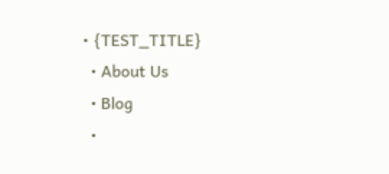• {TEST_TITLE}
  • About Us
  • Blog
  •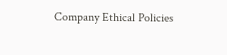Company Ethical Policies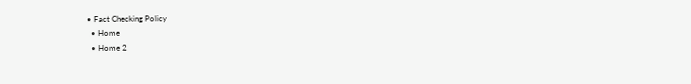• Fact Checking Policy
  • Home
  • Home 2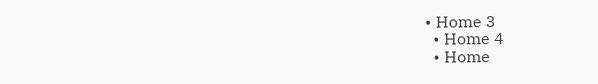• Home 3
  • Home 4
  • Home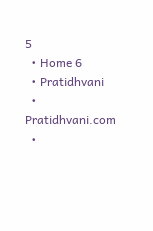5
  • Home 6
  • Pratidhvani
  • Pratidhvani.com
  •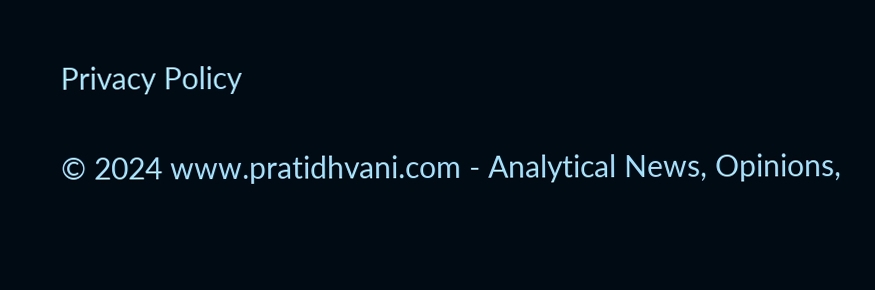Privacy Policy

© 2024 www.pratidhvani.com - Analytical News, Opinions,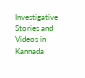Investigative Stories and Videos in Kannada